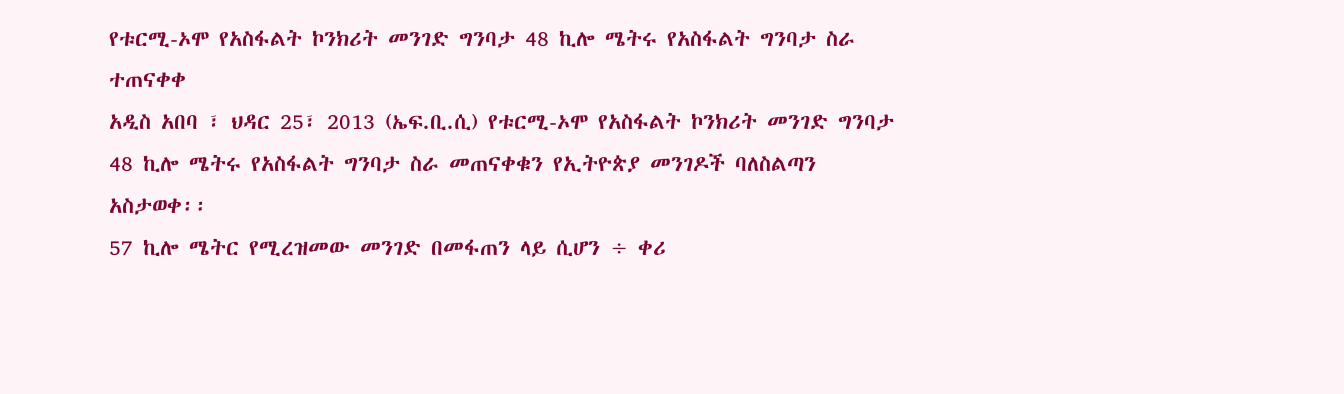የቱርሚ-ኦሞ የአስፋልት ኮንክሪት መንገድ ግንባታ 48 ኪሎ ሜትሩ የአስፋልት ግንባታ ስራ ተጠናቀቀ
አዲስ አበባ ፣ ህዳር 25፣ 2013 (ኤፍ.ቢ.ሲ) የቱርሚ-ኦሞ የአስፋልት ኮንክሪት መንገድ ግንባታ 48 ኪሎ ሜትሩ የአስፋልት ግንባታ ስራ መጠናቀቁን የኢትዮጵያ መንገዶች ባለስልጣን አስታወቀ፡፡
57 ኪሎ ሜትር የሚረዝመው መንገድ በመፋጠን ላይ ሲሆን ÷ ቀሪ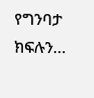የግንባታ ክፍሉን…